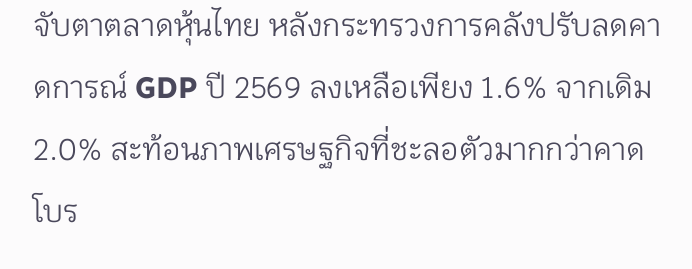จับตาตลาดหุ้นไทย หลังกระทรวงการคลังปรับลดคาดการณ์ GDP ปี 2569 ลงเหลือเพียง 1.6% จากเดิม 2.0% สะท้อนภาพเศรษฐกิจที่ชะลอตัวมากกว่าคาด โบร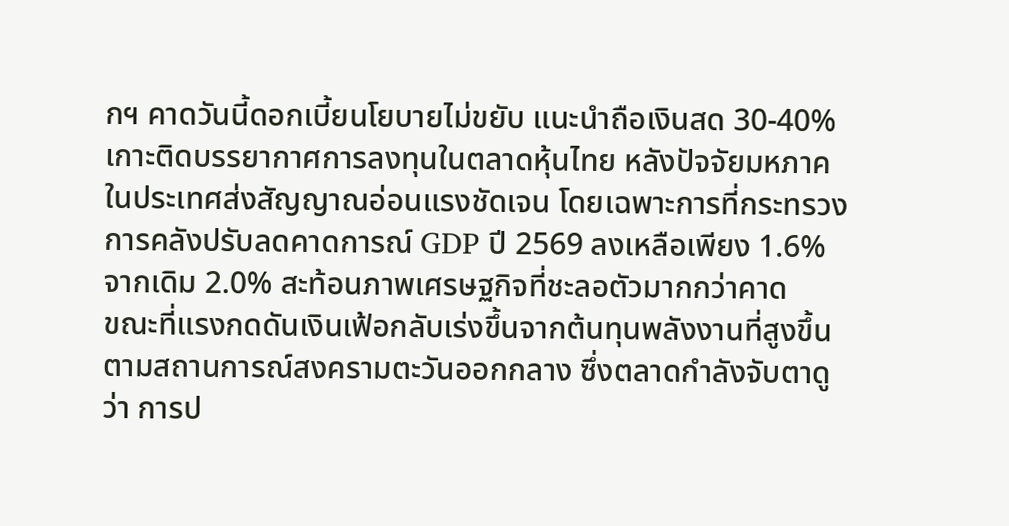กฯ คาดวันนี้ดอกเบี้ยนโยบายไม่ขยับ แนะนำถือเงินสด 30-40%
เกาะติดบรรยากาศการลงทุนในตลาดหุ้นไทย หลังปัจจัยมหภาคในประเทศส่งสัญญาณอ่อนแรงชัดเจน โดยเฉพาะการที่กระทรวงการคลังปรับลดคาดการณ์ GDP ปี 2569 ลงเหลือเพียง 1.6% จากเดิม 2.0% สะท้อนภาพเศรษฐกิจที่ชะลอตัวมากกว่าคาด
ขณะที่แรงกดดันเงินเฟ้อกลับเร่งขึ้นจากต้นทุนพลังงานที่สูงขึ้นตามสถานการณ์สงครามตะวันออกกลาง ซึ่งตลาดกำลังจับตาดูว่า การป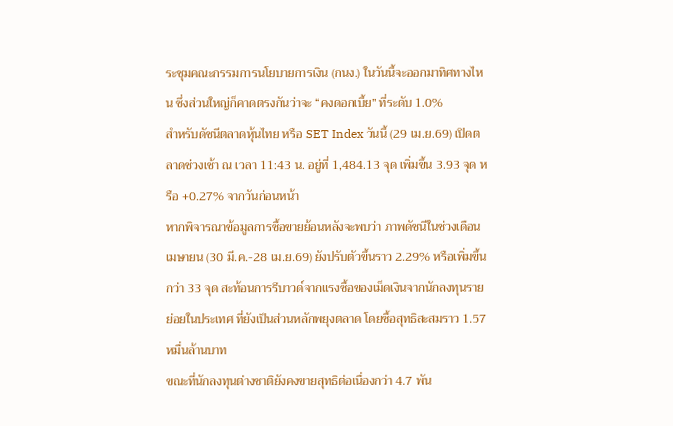ระชุมคณะกรรมการนโยบายการเงิน (กนง.) ในวันนี้จะออกมาทิศทางไหน ซึ่งส่วนใหญ่ก็คาดตรงกันว่าจะ “คงดอกเบี้ย” ที่ระดับ 1.0%
สำหรับดัชนีตลาดหุ้นไทย หรือ SET Index วันนี้ (29 เม.ย.69) เปิดตลาดช่วงเช้า ณ เวลา 11:43 น. อยู่ที่ 1,484.13 จุด เพิ่มขึ้น 3.93 จุด หรือ +0.27% จากวันก่อนหน้า
หากพิจารณาข้อมูลการซื้อขายย้อนหลังจะพบว่า ภาพดัชนีในช่วงเดือนเมษายน (30 มี.ค.-28 เม.ย.69) ยังปรับตัวขึ้นราว 2.29% หรือเพิ่มขึ้นกว่า 33 จุด สะท้อนการรีบาวด์จากแรงซื้อของเม็ดเงินจากนักลงทุนรายย่อยในประเทศ ที่ยังเป็นส่วนหลักพยุงตลาด โดยซื้อสุทธิสะสมราว 1.57 หมื่นล้านบาท
ขณะที่นักลงทุนต่างชาติยังคงขายสุทธิต่อเนื่องกว่า 4.7 พัน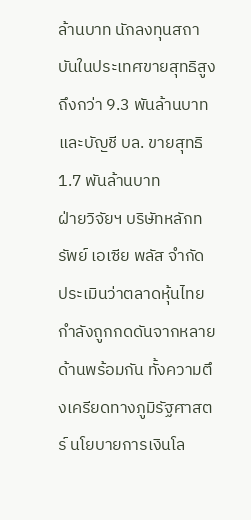ล้านบาท นักลงทุนสถาบันในประเทศขายสุทธิสูงถึงกว่า 9.3 พันล้านบาท และบัญชี บล. ขายสุทธิ 1.7 พันล้านบาท
ฝ่ายวิจัยฯ บริษัทหลักทรัพย์ เอเซีย พลัส จำกัด ประเมินว่าตลาดหุ้นไทยกำลังถูกกดดันจากหลายด้านพร้อมกัน ทั้งความตึงเครียดทางภูมิรัฐศาสตร์ นโยบายการเงินโล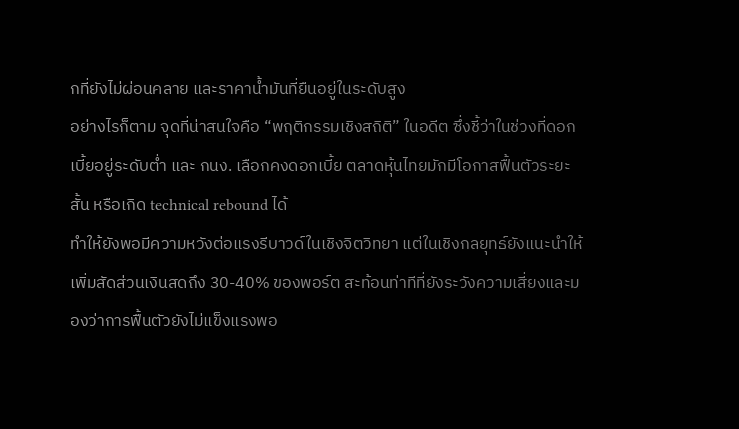กที่ยังไม่ผ่อนคลาย และราคาน้ำมันที่ยืนอยู่ในระดับสูง
อย่างไรก็ตาม จุดที่น่าสนใจคือ “พฤติกรรมเชิงสถิติ” ในอดีต ซึ่งชี้ว่าในช่วงที่ดอกเบี้ยอยู่ระดับต่ำ และ กนง. เลือกคงดอกเบี้ย ตลาดหุ้นไทยมักมีโอกาสฟื้นตัวระยะสั้น หรือเกิด technical rebound ได้
ทำให้ยังพอมีความหวังต่อแรงรีบาวด์ในเชิงจิตวิทยา แต่ในเชิงกลยุทธ์ยังแนะนำให้เพิ่มสัดส่วนเงินสดถึง 30-40% ของพอร์ต สะท้อนท่าทีที่ยังระวังความเสี่ยงและมองว่าการฟื้นตัวยังไม่แข็งแรงพอ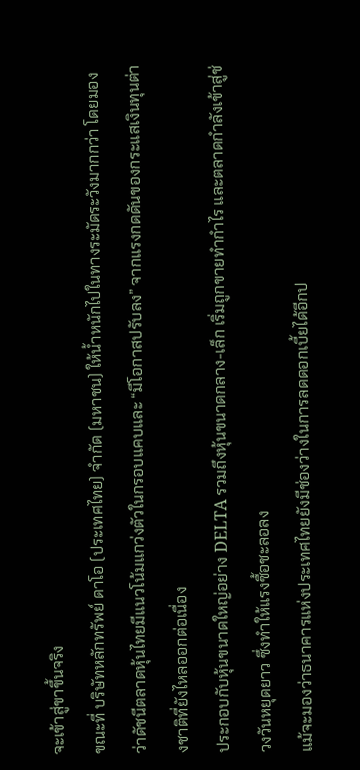จะเข้าสู่ขาขึ้นจริง
ขณะที่ บริษัทหลักทรัพย์ ดาโอ (ประเทศไทย) จำกัด (มหาชน) ให้น้ำหนักไปในทางระมัดระวังมากกว่า โดยมองว่าดัชนีตลาดหุ้นไทยมีแนวโน้มแกว่งตัวในกรอบแคบและ “มีโอกาสปรับลง” จากแรงกดดันของกระแสเงินทุนต่างชาติที่ยังไหลออกต่อเนื่อง
ประกอบกับหุ้นขนาดใหญ่อย่าง DELTA รวมถึงหุ้นขนาดกลาง-เล็ก เริ่มถูกขายทำกำไร และตลาดกำลังเข้าสู่ช่วงวันหยุดยาว ซึ่งทำให้แรงซื้อชะลอลง
แม้จะมองว่าธนาคารแห่งประเทศไทยยังมีช่องว่างในการลดดอกเบี้ยได้อีกป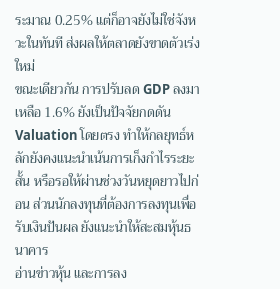ระมาณ 0.25% แต่ก็อาจยังไม่ใช่จังหวะในทันที ส่งผลให้ตลาดยังขาดตัวเร่งใหม่
ขณะเดียวกัน การปรับลด GDP ลงมาเหลือ 1.6% ยังเป็นปัจจัยกดดัน Valuation โดยตรง ทำให้กลยุทธ์หลักยังคงแนะนำเน้นการเก็งกำไรระยะสั้น หรือรอให้ผ่านช่วงวันหยุดยาวไปก่อน ส่วนนักลงทุนที่ต้องการลงทุนเพื่อรับเงินปันผล ยังแนะนำให้สะสมหุ้นธนาคาร
อ่านข่าวหุ้น และการลง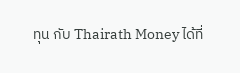ทุน กับ Thairath Money ได้ที่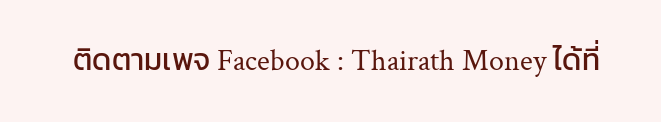ติดตามเพจ Facebook : Thairath Money ได้ที่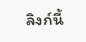ลิงก์นี้